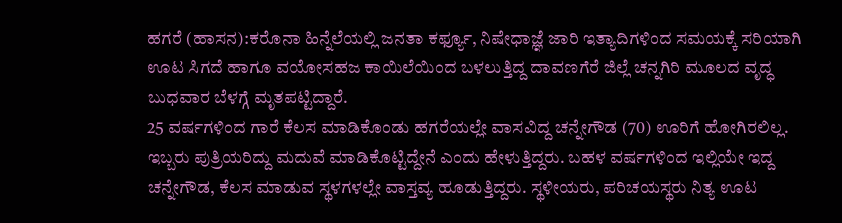ಹಗರೆ (ಹಾಸನ):ಕರೊನಾ ಹಿನ್ನೆಲೆಯಲ್ಲಿ ಜನತಾ ಕರ್ಫ್ಯೂ, ನಿಷೇಧಾಜ್ಞೆ ಜಾರಿ ಇತ್ಯಾದಿಗಳಿಂದ ಸಮಯಕ್ಕೆ ಸರಿಯಾಗಿ ಊಟ ಸಿಗದೆ ಹಾಗೂ ವಯೋಸಹಜ ಕಾಯಿಲೆಯಿಂದ ಬಳಲುತ್ತಿದ್ದ ದಾವಣಗೆರೆ ಜಿಲ್ಲೆ ಚನ್ನಗಿರಿ ಮೂಲದ ವೃದ್ಧ ಬುಧವಾರ ಬೆಳಗ್ಗೆ ಮೃತಪಟ್ಟಿದ್ದಾರೆ.
25 ವರ್ಷಗಳಿಂದ ಗಾರೆ ಕೆಲಸ ಮಾಡಿಕೊಂಡು ಹಗರೆಯಲ್ಲೇ ವಾಸವಿದ್ದ ಚನ್ನೇಗೌಡ (70) ಊರಿಗೆ ಹೋಗಿರಲಿಲ್ಲ. ಇಬ್ಬರು ಪುತ್ರಿಯರಿದ್ದು ಮದುವೆ ಮಾಡಿಕೊಟ್ಟಿದ್ದೇನೆ ಎಂದು ಹೇಳುತ್ತಿದ್ದರು. ಬಹಳ ವರ್ಷಗಳಿಂದ ಇಲ್ಲಿಯೇ ಇದ್ದ ಚನ್ನೇಗೌಡ, ಕೆಲಸ ಮಾಡುವ ಸ್ಥಳಗಳಲ್ಲೇ ವಾಸ್ತವ್ಯ ಹೂಡುತ್ತಿದ್ದರು. ಸ್ಥಳೀಯರು, ಪರಿಚಯಸ್ಥರು ನಿತ್ಯ ಊಟ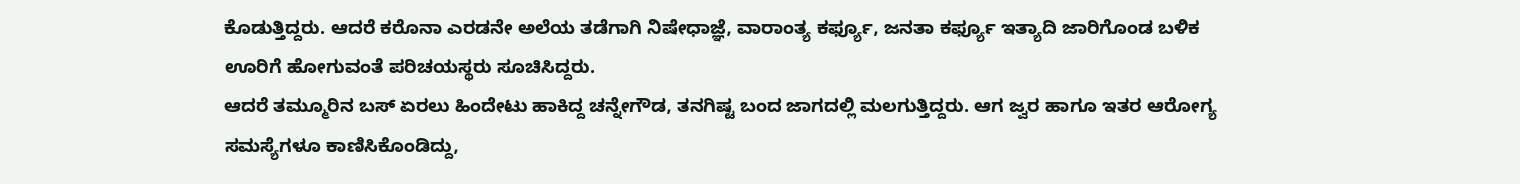ಕೊಡುತ್ತಿದ್ದರು. ಆದರೆ ಕರೊನಾ ಎರಡನೇ ಅಲೆಯ ತಡೆಗಾಗಿ ನಿಷೇಧಾಜ್ಞೆ, ವಾರಾಂತ್ಯ ಕರ್ಫ್ಯೂ, ಜನತಾ ಕರ್ಫ್ಯೂ ಇತ್ಯಾದಿ ಜಾರಿಗೊಂಡ ಬಳಿಕ ಊರಿಗೆ ಹೋಗುವಂತೆ ಪರಿಚಯಸ್ಥರು ಸೂಚಿಸಿದ್ದರು.
ಆದರೆ ತಮ್ಮೂರಿನ ಬಸ್ ಏರಲು ಹಿಂದೇಟು ಹಾಕಿದ್ದ ಚನ್ನೇಗೌಡ, ತನಗಿಷ್ಟ ಬಂದ ಜಾಗದಲ್ಲಿ ಮಲಗುತ್ತಿದ್ದರು. ಆಗ ಜ್ವರ ಹಾಗೂ ಇತರ ಆರೋಗ್ಯ ಸಮಸ್ಯೆಗಳೂ ಕಾಣಿಸಿಕೊಂಡಿದ್ದು,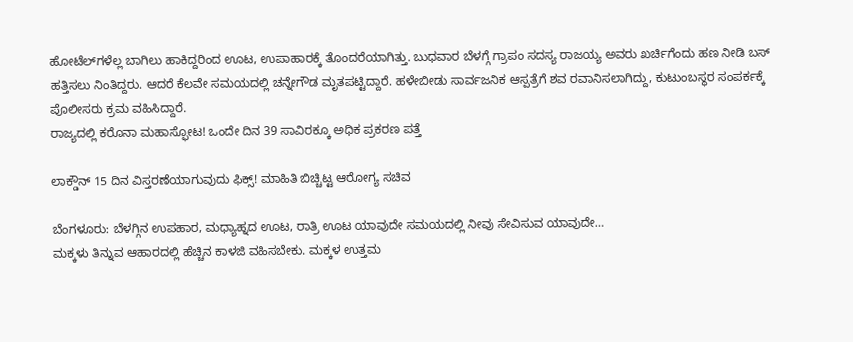ಹೋಟೆಲ್‌ಗಳೆಲ್ಲ ಬಾಗಿಲು ಹಾಕಿದ್ದರಿಂದ ಊಟ, ಉಪಾಹಾರಕ್ಕೆ ತೊಂದರೆಯಾಗಿತ್ತು. ಬುಧವಾರ ಬೆಳಗ್ಗೆ ಗ್ರಾಪಂ ಸದಸ್ಯ ರಾಜಯ್ಯ ಅವರು ಖರ್ಚಿಗೆಂದು ಹಣ ನೀಡಿ ಬಸ್ ಹತ್ತಿಸಲು ನಿಂತಿದ್ದರು. ಆದರೆ ಕೆಲವೇ ಸಮಯದಲ್ಲಿ ಚನ್ನೇಗೌಡ ಮೃತಪಟ್ಟಿದ್ದಾರೆ. ಹಳೇಬೀಡು ಸಾರ್ವಜನಿಕ ಆಸ್ಪತ್ರೆಗೆ ಶವ ರವಾನಿಸಲಾಗಿದ್ದು, ಕುಟುಂಬಸ್ಥರ ಸಂಪರ್ಕಕ್ಕೆ ಪೊಲೀಸರು ಕ್ರಮ ವಹಿಸಿದ್ದಾರೆ.
ರಾಜ್ಯದಲ್ಲಿ ಕರೊನಾ ಮಹಾಸ್ಫೋಟ! ಒಂದೇ ದಿನ 39 ಸಾವಿರಕ್ಕೂ ಅಧಿಕ ಪ್ರಕರಣ ಪತ್ತೆ

ಲಾಕ್ಡೌನ್ 15 ದಿನ ವಿಸ್ತರಣೆಯಾಗುವುದು ಫಿಕ್ಸ್! ಮಾಹಿತಿ ಬಿಚ್ಚಿಟ್ಟ ಆರೋಗ್ಯ ಸಚಿವ

ಬೆಂಗಳೂರು: ಬೆಳಗ್ಗಿನ ಉಪಹಾರ, ಮಧ್ಯಾಹ್ನದ ಊಟ, ರಾತ್ರಿ ಊಟ ಯಾವುದೇ ಸಮಯದಲ್ಲಿ ನೀವು ಸೇವಿಸುವ ಯಾವುದೇ…
ಮಕ್ಕಳು ತಿನ್ನುವ ಆಹಾರದಲ್ಲಿ ಹೆಚ್ಚಿನ ಕಾಳಜಿ ವಹಿಸಬೇಕು. ಮಕ್ಕಳ ಉತ್ತಮ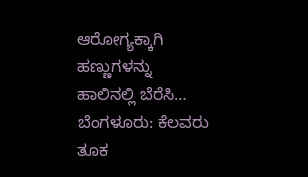ಆರೋಗ್ಯಕ್ಕಾಗಿ ಹಣ್ಣುಗಳನ್ನು ಹಾಲಿನಲ್ಲಿ ಬೆರೆಸಿ…
ಬೆಂಗಳೂರು: ಕೆಲವರು ತೂಕ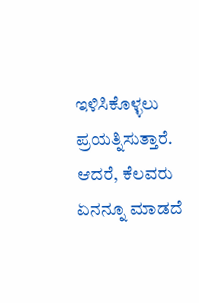ಇಳಿಸಿಕೊಳ್ಳಲು ಪ್ರಯತ್ನಿಸುತ್ತಾರೆ. ಆದರೆ, ಕೆಲವರು ಏನನ್ನೂ ಮಾಡದೆ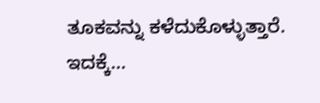ತೂಕವನ್ನು ಕಳೆದುಕೊಳ್ಳುತ್ತಾರೆ. ಇದಕ್ಕೆ…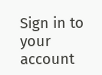Sign in to your account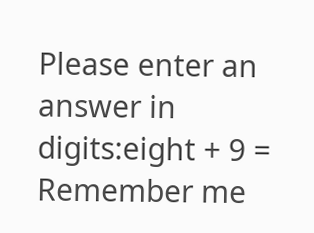Please enter an answer in digits:eight + 9 =
Remember me